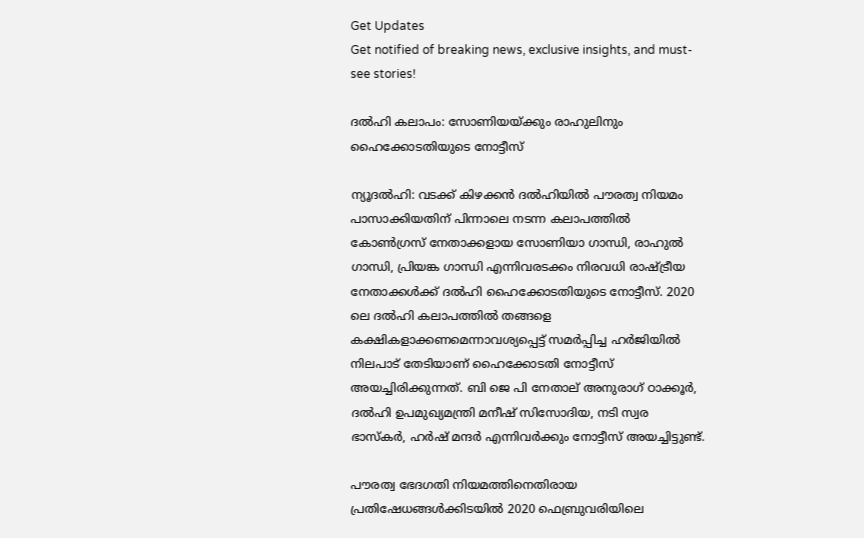Get Updates
Get notified of breaking news, exclusive insights, and must-see stories!

ദല്‍ഹി കലാപം: സോണിയയ്ക്കും രാഹുലിനും ഹൈക്കോടതിയുടെ നോട്ടീസ്

ന്യൂദല്‍ഹി: വടക്ക് കിഴക്കന്‍ ദല്‍ഹിയില്‍ പൗരത്വ നിയമം പാസാക്കിയതിന് പിന്നാലെ നടന്ന കലാപത്തില്‍ കോണ്‍ഗ്രസ് നേതാക്കളായ സോണിയാ ഗാന്ധി, രാഹുല്‍ ഗാന്ധി, പ്രിയങ്ക ഗാന്ധി എന്നിവരടക്കം നിരവധി രാഷ്ട്രീയ നേതാക്കള്‍ക്ക് ദല്‍ഹി ഹൈക്കോടതിയുടെ നോട്ടീസ്. 2020 ലെ ദല്‍ഹി കലാപത്തില്‍ തങ്ങളെ കക്ഷികളാക്കണമെന്നാവശ്യപ്പെട്ട് സമര്‍പ്പിച്ച ഹര്‍ജിയില്‍ നിലപാട് തേടിയാണ് ഹൈക്കോടതി നോട്ടീസ് അയച്ചിരിക്കുന്നത്. ബി ജെ പി നേതാല് അനുരാഗ് ഠാക്കൂര്‍, ദല്‍ഹി ഉപമുഖ്യമന്ത്രി മനീഷ് സിസോദിയ, നടി സ്വര ഭാസ്‌കര്‍, ഹര്‍ഷ് മന്ദര്‍ എന്നിവര്‍ക്കും നോട്ടീസ് അയച്ചിട്ടുണ്ട്.

പൗരത്വ ഭേദഗതി നിയമത്തിനെതിരായ പ്രതിഷേധങ്ങള്‍ക്കിടയില്‍ 2020 ഫെബ്രുവരിയിലെ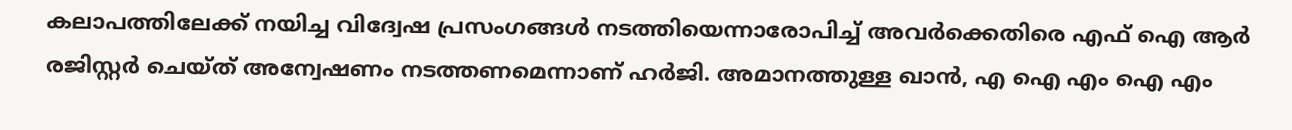കലാപത്തിലേക്ക് നയിച്ച വിദ്വേഷ പ്രസംഗങ്ങള്‍ നടത്തിയെന്നാരോപിച്ച് അവര്‍ക്കെതിരെ എഫ് ഐ ആര്‍ രജിസ്റ്റര്‍ ചെയ്ത് അന്വേഷണം നടത്തണമെന്നാണ് ഹര്‍ജി. അമാനത്തുള്ള ഖാന്‍, എ ഐ എം ഐ എം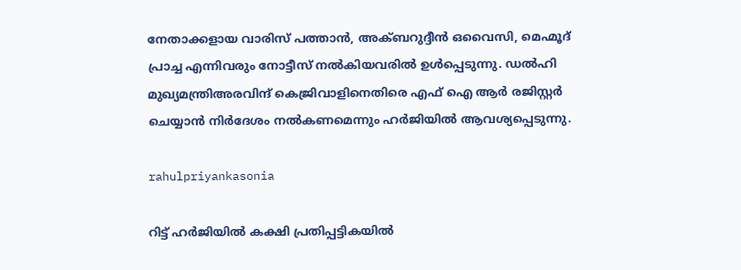നേതാക്കളായ വാരിസ് പത്താന്‍, അക്ബറുദ്ദീന്‍ ഒവൈസി, മെഹ്മൂദ് പ്രാച്ച എന്നിവരും നോട്ടീസ് നല്‍കിയവരില്‍ ഉള്‍പ്പെടുന്നു. ഡല്‍ഹി മുഖ്യമന്ത്രിഅരവിന്ദ് കെജ്രിവാളിനെതിരെ എഫ് ഐ ആര്‍ രജിസ്റ്റര്‍ ചെയ്യാന്‍ നിര്‍ദേശം നല്‍കണമെന്നും ഹര്‍ജിയില്‍ ആവശ്യപ്പെടുന്നു.

rahulpriyankasonia

റിട്ട് ഹര്‍ജിയില്‍ കക്ഷി പ്രതിപ്പട്ടികയില്‍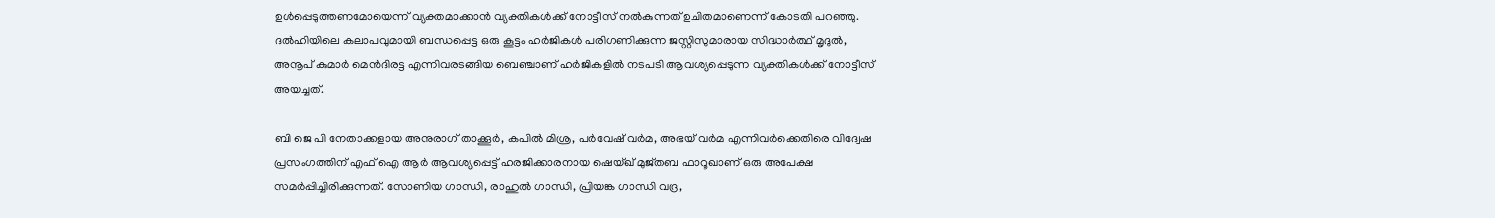ഉള്‍പ്പെടുത്തണമോയെന്ന് വ്യക്തമാക്കാന്‍ വ്യക്തികള്‍ക്ക് നോട്ടീസ് നല്‍കുന്നത് ഉചിതമാണെന്ന് കോടതി പറഞ്ഞു. ദല്‍ഹിയിലെ കലാപവുമായി ബന്ധപ്പെട്ട ഒരു കൂട്ടം ഹര്‍ജികള്‍ പരിഗണിക്കുന്ന ജസ്റ്റിസുമാരായ സിദ്ധാര്‍ത്ഥ് മൃദുല്‍, അനൂപ് കുമാര്‍ മെന്‍ദിരട്ട എന്നിവരടങ്ങിയ ബെഞ്ചാണ് ഹര്‍ജികളില്‍ നടപടി ആവശ്യപ്പെടുന്ന വ്യക്തികള്‍ക്ക് നോട്ടീസ് അയച്ചത്.

ബി ജെ പി നേതാക്കളായ അനുരാഗ് താക്കൂര്‍, കപില്‍ മിശ്ര, പര്‍വേഷ് വര്‍മ, അഭയ് വര്‍മ എന്നിവര്‍ക്കെതിരെ വിദ്വേഷ പ്രസംഗത്തിന് എഫ് ഐ ആര്‍ ആവശ്യപ്പെട്ട് ഹരജിക്കാരനായ ഷെയ്ഖ് മുജ്തബ ഫാറൂഖാണ് ഒരു അപേക്ഷ സമര്‍പ്പിച്ചിരിക്കുന്നത്. സോണിയ ഗാന്ധി, രാഹുല്‍ ഗാന്ധി, പ്രിയങ്ക ഗാന്ധി വദ്ര,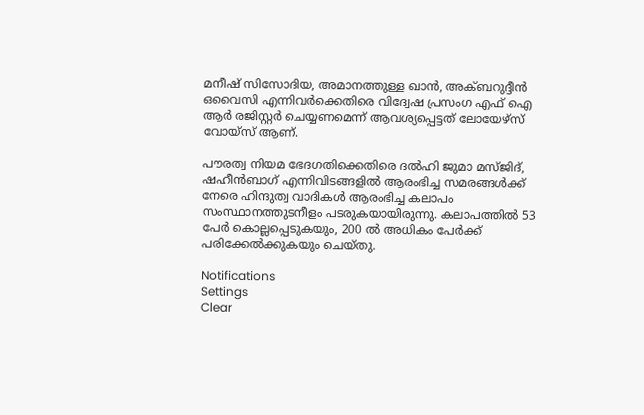മനീഷ് സിസോദിയ, അമാനത്തുള്ള ഖാന്‍, അക്ബറുദ്ദീന്‍ ഒവൈസി എന്നിവര്‍ക്കെതിരെ വിദ്വേഷ പ്രസംഗ എഫ് ഐ ആര്‍ രജിസ്റ്റര്‍ ചെയ്യണമെന്ന് ആവശ്യപ്പെട്ടത് ലോയേഴ്സ് വോയ്സ് ആണ്.

പൗരത്വ നിയമ ഭേദഗതിക്കെതിരെ ദല്‍ഹി ജുമാ മസ്ജിദ്, ഷഹീന്‍ബാഗ് എന്നിവിടങ്ങളില്‍ ആരംഭിച്ച സമരങ്ങള്‍ക്ക് നേരെ ഹിന്ദുത്വ വാദികള്‍ ആരംഭിച്ച കലാപം സംസ്ഥാനത്തുടനീളം പടരുകയായിരുന്നു. കലാപത്തില്‍ 53 പേര്‍ കൊല്ലപ്പെടുകയും, 200 ല്‍ അധികം പേര്‍ക്ക് പരിക്കേല്‍ക്കുകയും ചെയ്തു.

Notifications
Settings
Clear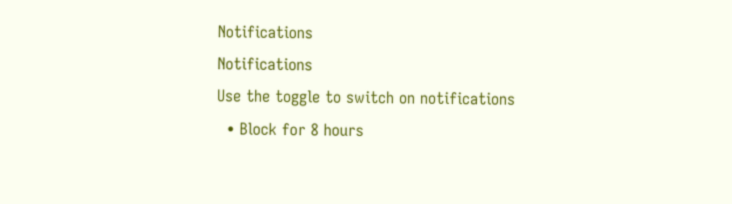Notifications
Notifications
Use the toggle to switch on notifications
  • Block for 8 hours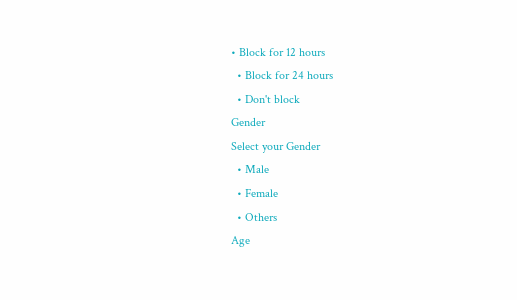• Block for 12 hours
  • Block for 24 hours
  • Don't block
Gender
Select your Gender
  • Male
  • Female
  • Others
Age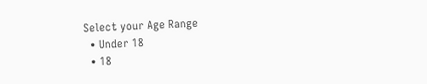Select your Age Range
  • Under 18
  • 18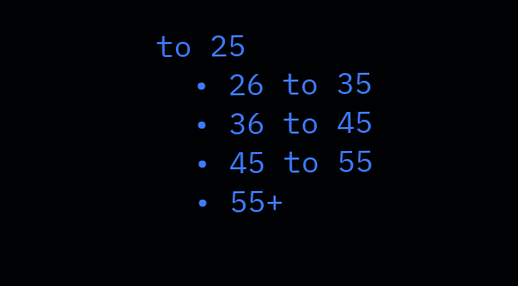to 25
  • 26 to 35
  • 36 to 45
  • 45 to 55
  • 55+